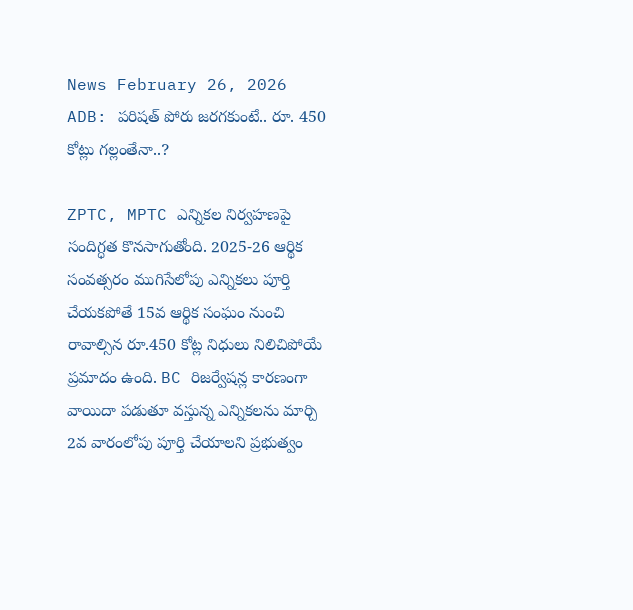News February 26, 2026
ADB: పరిషత్ పోరు జరగకుంటే.. రూ. 450 కోట్లు గల్లంతేనా..?

ZPTC, MPTC ఎన్నికల నిర్వహణపై సందిగ్ధత కొనసాగుతోంది. 2025-26 ఆర్థిక సంవత్సరం ముగిసేలోపు ఎన్నికలు పూర్తి చేయకపోతే 15వ ఆర్థిక సంఘం నుంచి రావాల్సిన రూ.450 కోట్ల నిధులు నిలిచిపోయే ప్రమాదం ఉంది. BC రిజర్వేషన్ల కారణంగా వాయిదా పడుతూ వస్తున్న ఎన్నికలను మార్చి 2వ వారంలోపు పూర్తి చేయాలని ప్రభుత్వం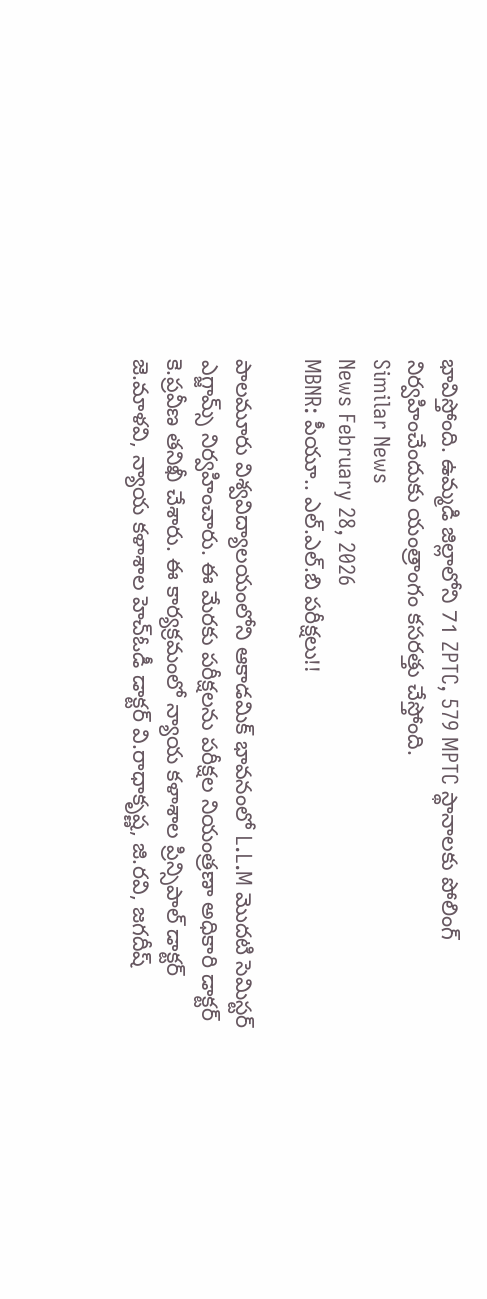భావిస్తోంది. ఉమ్మడి జిల్లాలోని 71 ZPTC, 579 MPTC స్థానాలకు పోలింగ్ నిర్వహించేందుకు యంత్రాంగం కసరత్తు చేస్తోంది.
Similar News
News February 28, 2026
MBNR: పీయూ.. ఎల్.ఎల్.బి పరీక్షలు!!

పాలమూరు విశ్వవిద్యాలయంలోని ఆకాడమిక్ భావనంలో L.L.M మొదటి సెమిస్టర్ ఎగ్జామ్స్ నిర్వహించారు. ఈ మేరకు పరీక్షలను పరీక్షల నియంత్రణా అధికారి డాక్టర్ కె.ప్రవీణ తనిఖీ చేశారు. ఈ కార్యక్రమంలో న్యాయ కళాశాల ప్రిన్సిపాల్ డాక్టర్ జె.మాళవి, న్యాయ కళాశాల హెచ్ఓడీ డాక్టర్ వి.రాధాకృష్ణ, జి.రవి, జగదీష్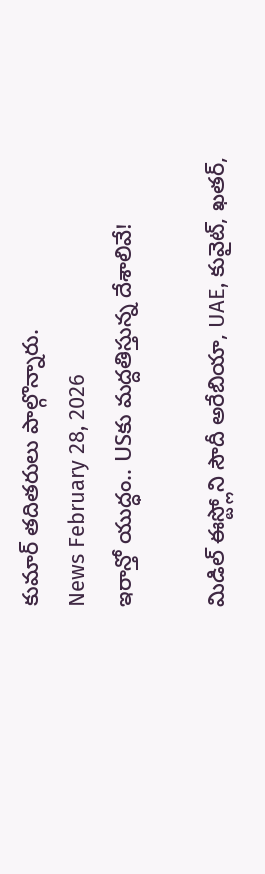కుమార్ తదితరులు పాల్గొన్నారు.
News February 28, 2026
ఇరాన్తో యుద్ధం.. USకు మద్దతిస్తున్న దేశాలివే!

మిడిల్ ఈస్ట్లోని సౌదీ అరేబియా, UAE, కువైట్, ఖతర్,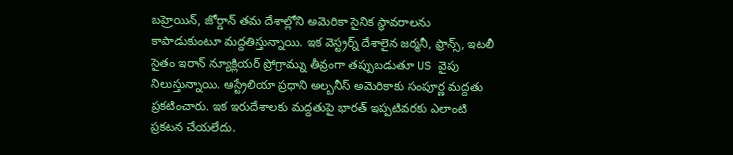బహ్రెయిన్, జోర్డాన్ తమ దేశాల్లోని అమెరికా సైనిక స్థావరాలను కాపాడుకుంటూ మద్దతిస్తున్నాయి. ఇక వెస్ట్రర్న్ దేశాలైన జర్మనీ, ఫ్రాన్స్, ఇటలీ సైతం ఇరాన్ న్యూక్లియర్ ప్రోగ్రామ్ను తీవ్రంగా తప్పుబడుతూ US వైపు నిలుస్తున్నాయి. ఆస్ట్రేలియా ప్రధాని అల్బనీస్ అమెరికాకు సంపూర్ణ మద్దతు ప్రకటించారు. ఇక ఇరుదేశాలకు మద్దతుపై భారత్ ఇప్పటివరకు ఎలాంటి ప్రకటన చేయలేదు.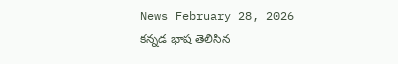News February 28, 2026
కన్నడ భాష తెలిసిన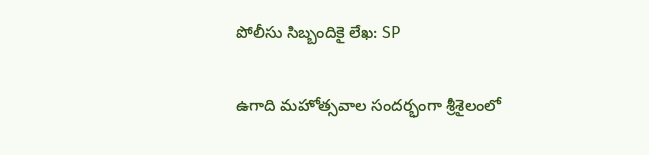పోలీసు సిబ్బందికై లేఖ: SP

ఉగాది మహోత్సవాల సందర్భంగా శ్రీశైలంలో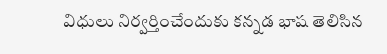విధులు నిర్వర్తించేందుకు కన్నడ భాష తెలిసిన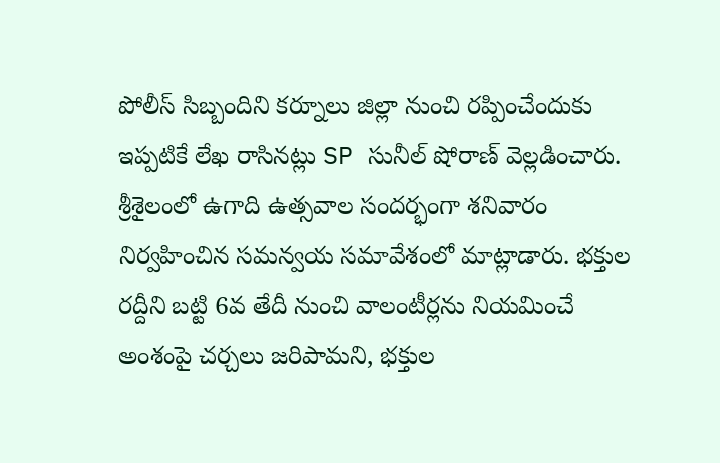పోలీస్ సిబ్బందిని కర్నూలు జిల్లా నుంచి రప్పించేందుకు ఇప్పటికే లేఖ రాసినట్లు SP సునీల్ షోరాణ్ వెల్లడించారు. శ్రీశైలంలో ఉగాది ఉత్సవాల సందర్భంగా శనివారం నిర్వహించిన సమన్వయ సమావేశంలో మాట్లాడారు. భక్తుల రద్దీని బట్టి 6వ తేదీ నుంచి వాలంటీర్లను నియమించే అంశంపై చర్చలు జరిపామని, భక్తుల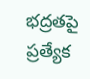భద్రతపై ప్రత్యేక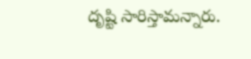దృష్టి సారిస్తామన్నారు.